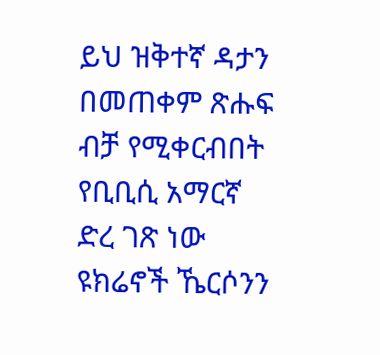ይህ ዝቅተኛ ዳታን በመጠቀም ጽሑፍ ብቻ የሚቀርብበት የቢቢሲ አማርኛ ድረ ገጽ ነው
ዩክሬኖች ኼርሶንን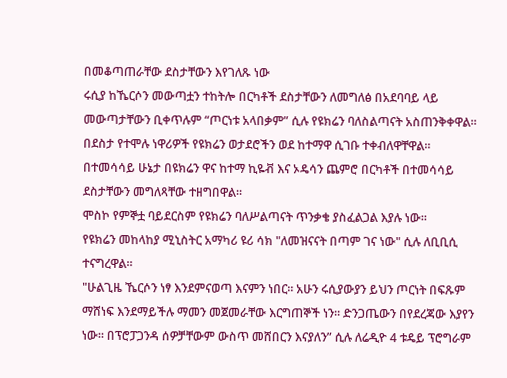በመቆጣጠራቸው ደስታቸውን እየገለጹ ነው
ሩሲያ ከኼርሶን መውጣቷን ተከትሎ በርካቶች ደስታቸውን ለመግለፅ በአደባባይ ላይ መውጣታቸውን ቢቀጥሉም “ጦርነቱ አላበቃም” ሲሉ የዩክሬን ባለስልጣናት አስጠንቅቀዋል።
በደስታ የተሞሉ ነዋሪዎች የዩክሬን ወታደሮችን ወደ ከተማዋ ሲገቡ ተቀብለዋቸዋል።
በተመሳሳይ ሁኔታ በዩክሬን ዋና ከተማ ኪዬቭ እና ኦዴሳን ጨምሮ በርካቶች በተመሳሳይ ደስታቸውን መግለጻቸው ተዘግበዋል።
ሞስኮ የምኞቷ ባይደርስም የዩክሬን ባለሥልጣናት ጥንቃቄ ያስፈልጋል እያሉ ነው።
የዩክሬን መከላከያ ሚኒስትር አማካሪ ዩሪ ሳክ "ለመዝናናት በጣም ገና ነው" ሲሉ ለቢቢሲ ተናግረዋል።
"ሁልጊዜ ኼርሶን ነፃ እንደምናወጣ እናምን ነበር። አሁን ሩሲያውያን ይህን ጦርነት በፍጹም ማሸነፍ እንደማይችሉ ማመን መጀመራቸው እርግጠኞች ነን። ድንጋጤውን በየደረጃው እያየን ነው። በፕሮፓጋንዳ ሰዎቻቸውም ውስጥ መሸበርን እናያለን” ሲሉ ለሬዲዮ 4 ቱዴይ ፕሮግራም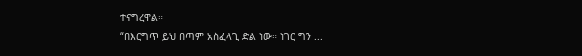ተናግረዋል።
“በእርግጥ ይህ በጣም አስፈላጊ ድል ነው። ነገር ግን ...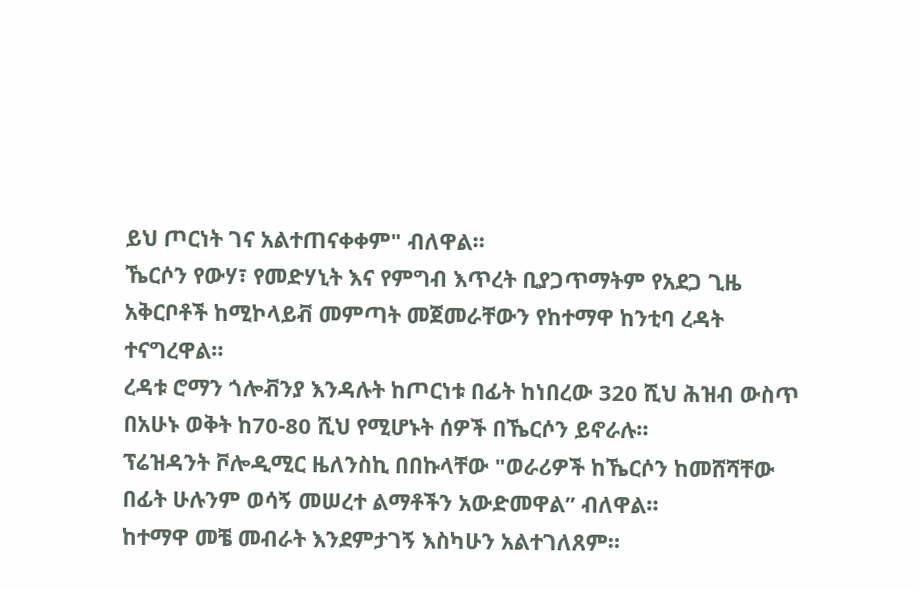ይህ ጦርነት ገና አልተጠናቀቀም" ብለዋል።
ኼርሶን የውሃ፣ የመድሃኒት እና የምግብ እጥረት ቢያጋጥማትም የአደጋ ጊዜ አቅርቦቶች ከሚኮላይቭ መምጣት መጀመራቸውን የከተማዋ ከንቲባ ረዳት ተናግረዋል።
ረዳቱ ሮማን ጎሎቭንያ እንዳሉት ከጦርነቱ በፊት ከነበረው 320 ሺህ ሕዝብ ውስጥ በአሁኑ ወቅት ከ70-80 ሺህ የሚሆኑት ሰዎች በኼርሶን ይኖራሉ።
ፕሬዝዳንት ቮሎዲሚር ዜለንስኪ በበኩላቸው "ወራሪዎች ከኼርሶን ከመሸሻቸው በፊት ሁሉንም ወሳኝ መሠረተ ልማቶችን አውድመዋል” ብለዋል።
ከተማዋ መቼ መብራት እንደምታገኝ እስካሁን አልተገለጸም።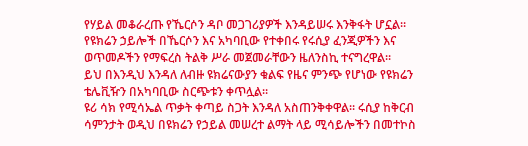የሃይል መቆራረጡ የኼርሶን ዳቦ መጋገሪያዎች እንዳይሠሩ እንቅፋት ሆኗል።
የዩክሬን ኃይሎች በኼርሶን እና አካባቢው የተቀበሩ የሩሲያ ፈንጂዎችን እና ወጥመዶችን የማፍረስ ትልቅ ሥራ መጀመራቸውን ዜለንስኪ ተናግረዋል።
ይህ በእንዲህ እንዳለ ለብዙ ዩክሬናውያን ቁልፍ የዜና ምንጭ የሆነው የዩክሬን ቴሌቪዥን በአካባቢው ስርጭቱን ቀጥሏል።
ዩሪ ሳክ የሚሳኤል ጥቃት ቀጣይ ስጋት እንዳለ አስጠንቅቀዋል። ሩሲያ ከቅርብ ሳምንታት ወዲህ በዩክሬን የኃይል መሠረተ ልማት ላይ ሚሳይሎችን በመተኮስ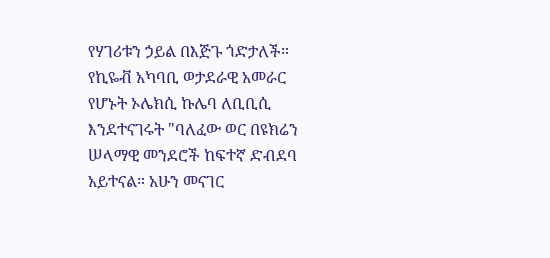የሃገሪቱን ኃይል በእጅጉ ጎድታለች።
የኪዬቭ አካባቢ ወታደራዊ አመራር የሆኑት ኦሌክሲ ኩሌባ ለቢቢሲ እንደተናገሩት "ባለፈው ወር በዩክሬን ሠላማዊ መንደሮች ከፍተኛ ድብደባ አይተናል። አሁን መናገር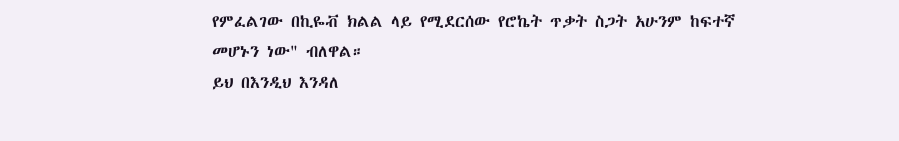የምፈልገው በኪዬቭ ክልል ላይ የሚደርሰው የሮኬት ጥቃት ስጋት አሁንም ከፍተኛ መሆኑን ነው" ብለዋል።
ይህ በእንዲህ እንዳለ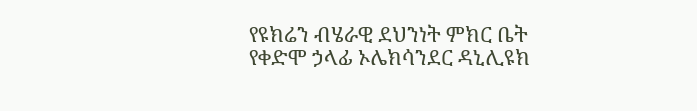የዩክሬን ብሄራዊ ደህንነት ምክር ቤት የቀድሞ ኃላፊ ኦሌክሳንደር ዳኒሊዩክ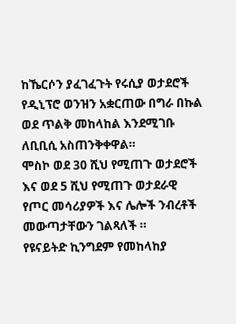ከኼርሶን ያፈገፈጉት የሩሲያ ወታደሮች የዲኒፕሮ ወንዝን አቋርጠው በግራ በኩል ወደ ጥልቅ መከላከል እንደሚገቡ ለቢቢሲ አስጠንቅቀዋል።
ሞስኮ ወደ 30 ሺህ የሚጠጉ ወታደሮች እና ወደ 5 ሺህ የሚጠጉ ወታደራዊ የጦር መሳሪያዎች እና ሌሎች ንብረቶች መውጣታቸውን ገልጻለች ።
የዩናይትድ ኪንግደም የመከላከያ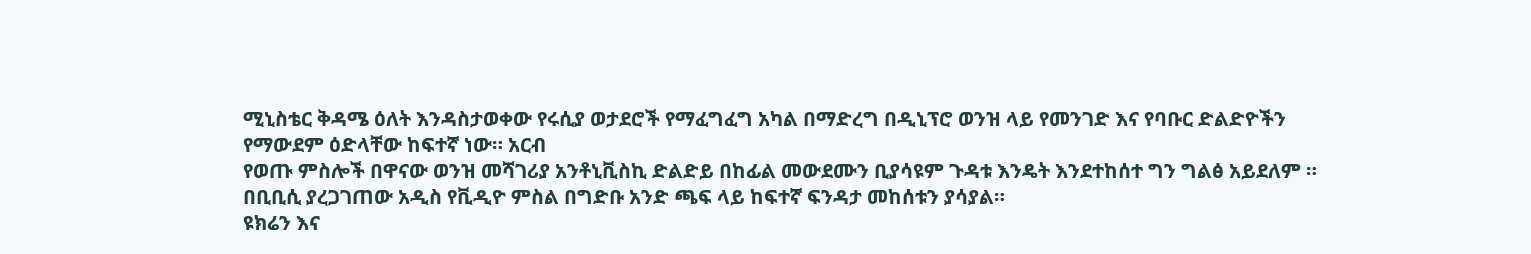ሚኒስቴር ቅዳሜ ዕለት እንዳስታወቀው የሩሲያ ወታደሮች የማፈግፈግ አካል በማድረግ በዲኒፕሮ ወንዝ ላይ የመንገድ እና የባቡር ድልድዮችን የማውደም ዕድላቸው ከፍተኛ ነው። አርብ
የወጡ ምስሎች በዋናው ወንዝ መሻገሪያ አንቶኒቪስኪ ድልድይ በከፊል መውደሙን ቢያሳዩም ጉዳቱ እንዴት እንደተከሰተ ግን ግልፅ አይደለም ።
በቢቢሲ ያረጋገጠው አዲስ የቪዲዮ ምስል በግድቡ አንድ ጫፍ ላይ ከፍተኛ ፍንዳታ መከሰቱን ያሳያል።
ዩክሬን እና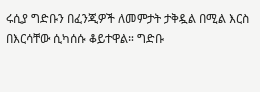ሩሲያ ግድቡን በፈንጂዎች ለመምታት ታቅዷል በሚል እርስ በእርሳቸው ሲካሰሱ ቆይተዋል። ግድቡ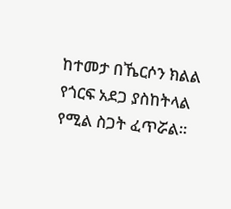ከተመታ በኼርሶን ክልል የጎርፍ አደጋ ያስከትላል የሚል ስጋት ፈጥሯል።